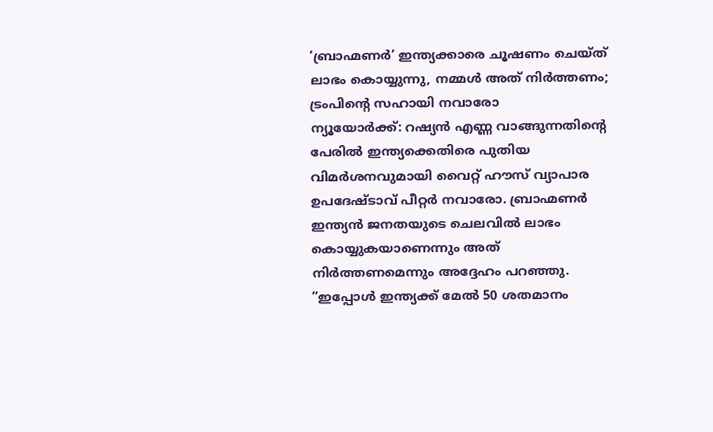‘ബ്രാഹ്മണർ’ ഇന്ത്യക്കാരെ ചൂഷണം ചെയ്ത് ലാഭം കൊയ്യുന്നു, നമ്മൾ അത് നിർത്തണം; ട്രംപിൻ്റെ സഹായി നവാരോ
ന്യൂയോർക്ക്: റഷ്യൻ എണ്ണ വാങ്ങുന്നതിന്റെ പേരിൽ ഇന്ത്യക്കെതിരെ പുതിയ വിമർശനവുമായി വൈറ്റ് ഹൗസ് വ്യാപാര ഉപദേഷ്ടാവ് പീറ്റർ നവാരോ. ബ്രാഹ്മണർ ഇന്ത്യൻ ജനതയുടെ ചെലവിൽ ലാഭം കൊയ്യുകയാണെന്നും അത് നിർത്തണമെന്നും അദ്ദേഹം പറഞ്ഞു.
”ഇപ്പോൾ ഇന്ത്യക്ക് മേൽ 50 ശതമാനം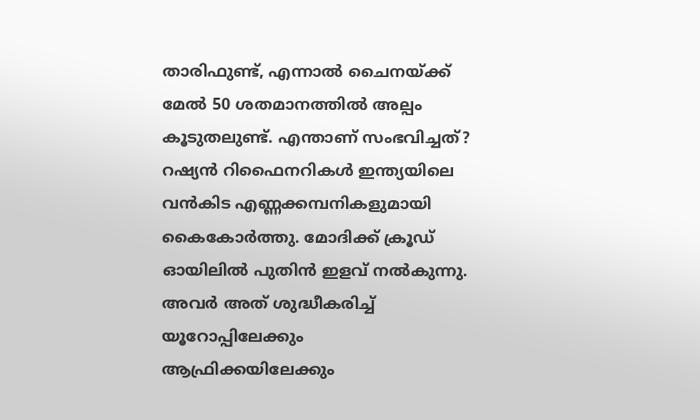താരിഫുണ്ട്, എന്നാൽ ചൈനയ്ക്ക് മേൽ 50 ശതമാനത്തിൽ അല്പം കൂടുതലുണ്ട്. എന്താണ് സംഭവിച്ചത്? റഷ്യൻ റിഫൈനറികൾ ഇന്ത്യയിലെ വൻകിട എണ്ണക്കമ്പനികളുമായി കൈകോർത്തു. മോദിക്ക് ക്രൂഡ് ഓയിലിൽ പുതിൻ ഇളവ് നൽകുന്നു. അവർ അത് ശുദ്ധീകരിച്ച് യൂറോപ്പിലേക്കും ആഫ്രിക്കയിലേക്കും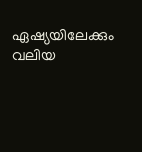ഏഷ്യയിലേക്കും വലിയ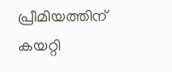പ്രീമിയത്തിന് കയറ്റി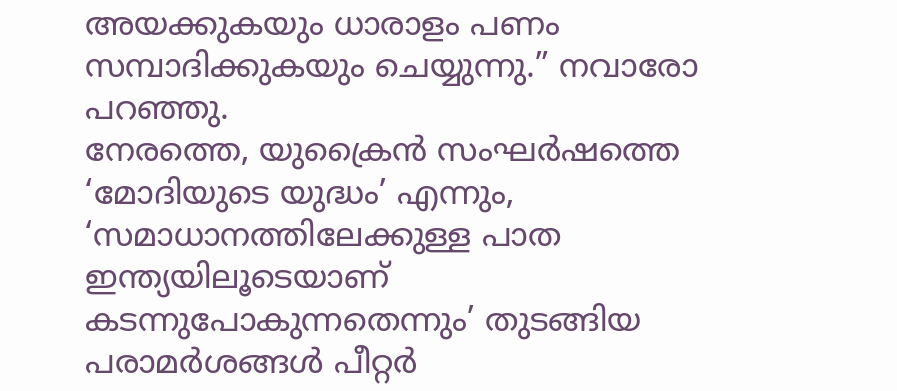അയക്കുകയും ധാരാളം പണം സമ്പാദിക്കുകയും ചെയ്യുന്നു.” നവാരോ പറഞ്ഞു.
നേരത്തെ, യുക്രൈൻ സംഘർഷത്തെ ‘മോദിയുടെ യുദ്ധം’ എന്നും, ‘സമാധാനത്തിലേക്കുള്ള പാത ഇന്ത്യയിലൂടെയാണ് കടന്നുപോകുന്നതെന്നും’ തുടങ്ങിയ പരാമർശങ്ങൾ പീറ്റർ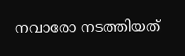നവാരോ നടത്തിയത്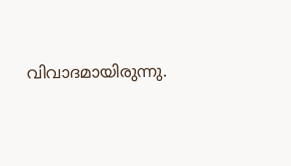വിവാദമായിരുന്നു.